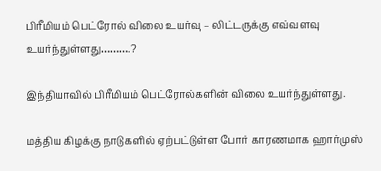பிரீமியம் பெட்ரோல் விலை உயர்வு – லிட்டருக்கு எவ்வளவு உயர்ந்துள்ளது……….?

இந்தியாவில் பிரீமியம் பெட்ரோல்களின் விலை உயர்ந்துள்ளது.

மத்திய கிழக்கு நாடுகளில் ஏற்பட்டுள்ள போர் காரணமாக ஹார்முஸ்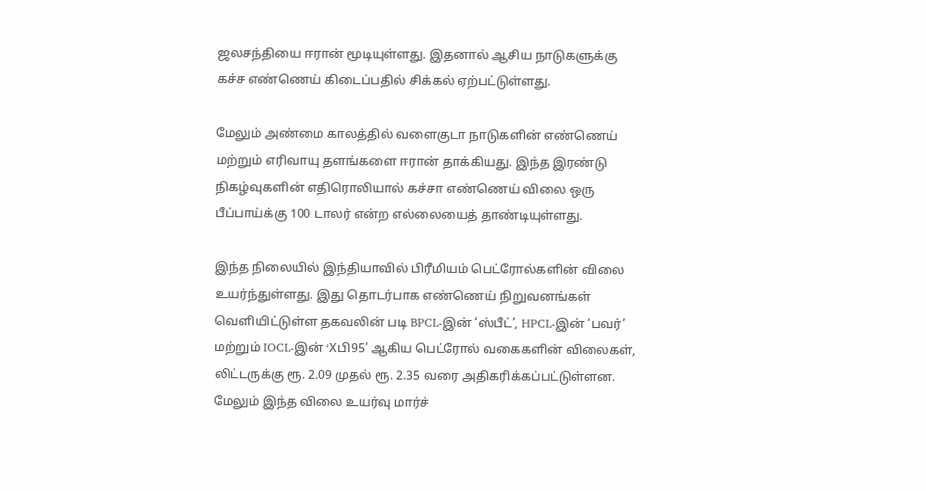ஜலசந்தியை ஈரான் மூடியுள்ளது. இதனால் ஆசிய நாடுகளுக்கு கச்ச எண்ணெய் கிடைப்பதில் சிக்கல் ஏற்பட்டுள்ளது.

மேலும் அண்மை காலத்தில் வளைகுடா நாடுகளின் எண்ணெய் மற்றும் எரிவாயு தளங்களை ஈரான் தாக்கியது. இந்த இரண்டு நிகழ்வுகளின் எதிரொலியால் கச்சா எண்ணெய் விலை ஒரு பீப்பாய்க்கு 100 டாலர் என்ற எல்லையைத் தாண்டியுள்ளது.

இந்த நிலையில் இந்தியாவில் பிரீமியம் பெட்ரோல்களின் விலை உயர்ந்துள்ளது. இது தொடர்பாக எண்ணெய் நிறுவனங்கள் வெளியிட்டுள்ள தகவலின் படி BPCL-இன் ‘ஸ்பீட்’, HPCL-இன் ‘பவர்’ மற்றும் IOCL-இன் ‘Xபி95’ ஆகிய பெட்ரோல் வகைகளின் விலைகள், லிட்டருக்கு ரூ. 2.09 முதல் ரூ. 2.35 வரை அதிகரிக்கப்பட்டுள்ளன. மேலும் இந்த விலை உயர்வு மார்ச்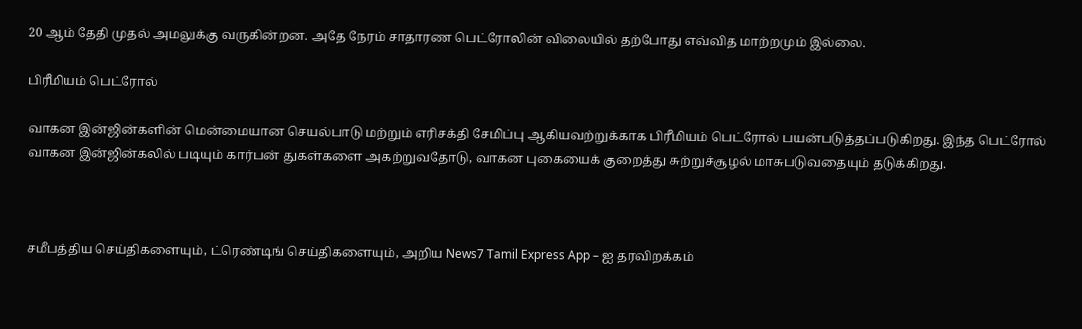20 ஆம் தேதி முதல் அமலுக்கு வருகின்றன. அதே நேரம் சாதாரண பெட்ரோலின் விலையில் தற்போது எவ்வித மாற்றமும் இல்லை.

பிரீமியம் பெட்ரோல்

வாகன இன்ஜின்களின் மென்மையான செயல்பாடு மற்றும் எரிசக்தி சேமிப்பு ஆகியவற்றுக்காக பிரீமியம் பெட்ரோல் பயன்படுத்தப்படுகிறது. இந்த பெட்ரோல் வாகன இன்ஜின்கலில் படியும் கார்பன் துகள்களை அகற்றுவதோடு, வாகன புகையைக் குறைத்து சுற்றுச்சூழல் மாசுபடுவதையும் தடுக்கிறது.



சமீபத்திய செய்திகளையும், ட்ரெண்டிங் செய்திகளையும், அறிய News7 Tamil Express App – ஐ தரவிறக்கம்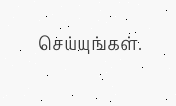செய்யுங்கள்.